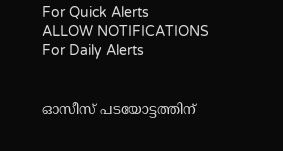For Quick Alerts
ALLOW NOTIFICATIONS
For Daily Alerts


ഓസീസ് പടയോട്ടത്തിന്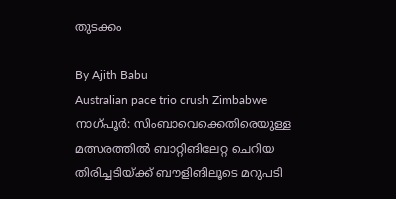തുടക്കം

By Ajith Babu
Australian pace trio crush Zimbabwe
നാഗ്പൂര്‍: സിംബാവെക്കെതിരെയുള്ള മത്സരത്തില്‍ ബാറ്റിങിലേറ്റ ചെറിയ തിരിച്ചടിയ്ക്ക് ബൗളിങിലൂടെ മറുപടി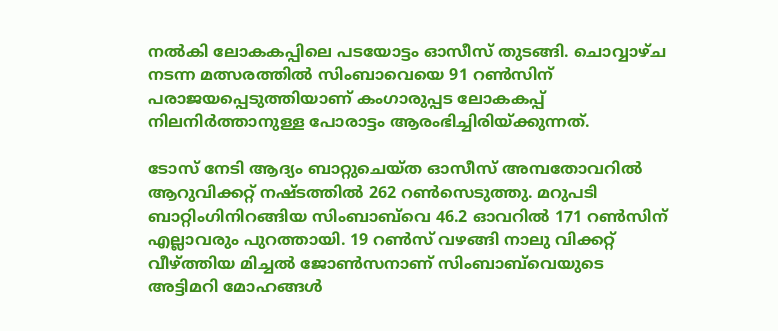നല്‍കി ലോകകപ്പിലെ പടയോട്ടം ഓസീസ് തുടങ്ങി. ചൊവ്വാഴ്ച നടന്ന മത്സരത്തില്‍ സിംബാവെയെ 91 റണ്‍സിന് പരാജയപ്പെടുത്തിയാണ് കംഗാരുപ്പട ലോകകപ്പ് നിലനിര്‍ത്താനുള്ള പോരാട്ടം ആരംഭിച്ചിരിയ്ക്കുന്നത്.

ടോസ് നേടി ആദ്യം ബാറ്റുചെയ്ത ഓസീസ് അമ്പതോവറില്‍ ആറുവിക്കറ്റ് നഷ്ടത്തില്‍ 262 റണ്‍സെടുത്തു. മറുപടി ബാറ്റിംഗിനിറങ്ങിയ സിംബാബ്‌വെ 46.2 ഓവറില്‍ 171 റണ്‍സിന് എല്ലാവരും പുറത്തായി. 19 റണ്‍സ് വഴങ്ങി നാലു വിക്കറ്റ് വീഴ്ത്തിയ മിച്ചല്‍ ജോണ്‍സനാണ് സിംബാബ്‌വെയുടെ അട്ടിമറി മോഹങ്ങള്‍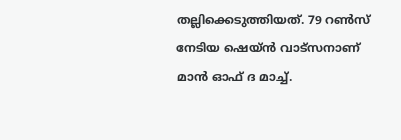തല്ലിക്കെടുത്തിയത്. 79 റണ്‍സ് നേടിയ ഷെയ്ന്‍ വാട്‌സനാണ് മാന്‍ ഓഫ് ദ മാച്ച്.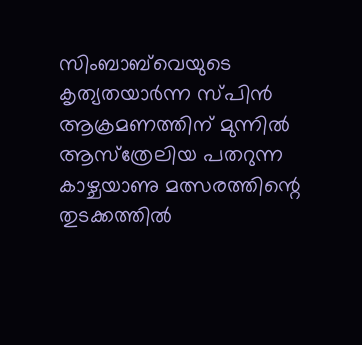സിംബാബ്‌വെയുടെ കൃത്യതയാര്‍ന്ന സ്പിന്‍ ആക്രമണത്തിന് മുന്നില്‍ ആസ്‌ത്രേലിയ പതറുന്ന കാഴ്ചയാണു മത്സരത്തിന്റെ തുടക്കത്തില്‍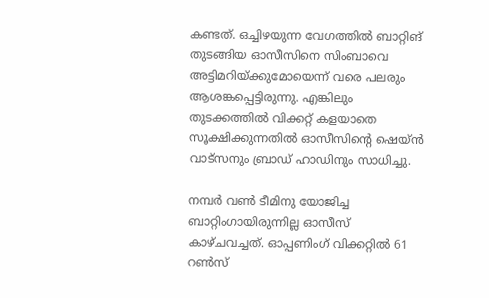കണ്ടത്. ഒച്ചിഴയുന്ന വേഗത്തില്‍ ബാറ്റിങ് തുടങ്ങിയ ഓസീസിനെ സിംബാവെ അട്ടിമറിയ്ക്കുമോയെന്ന് വരെ പലരും ആശങ്കപ്പെട്ടിരുന്നു. എങ്കിലും തുടക്കത്തില്‍ വിക്കറ്റ് കളയാതെ സൂക്ഷിക്കുന്നതില്‍ ഓസീസിന്റെ ഷെയ്ന്‍ വാട്‌സനും ബ്രാഡ് ഹാഡിനും സാധിച്ചു.

നമ്പര്‍ വണ്‍ ടീമിനു യോജിച്ച ബാറ്റിംഗായിരുന്നില്ല ഓസീസ് കാഴ്ചവച്ചത്. ഓപ്പണിംഗ് വിക്കറ്റില്‍ 61 റണ്‍സ്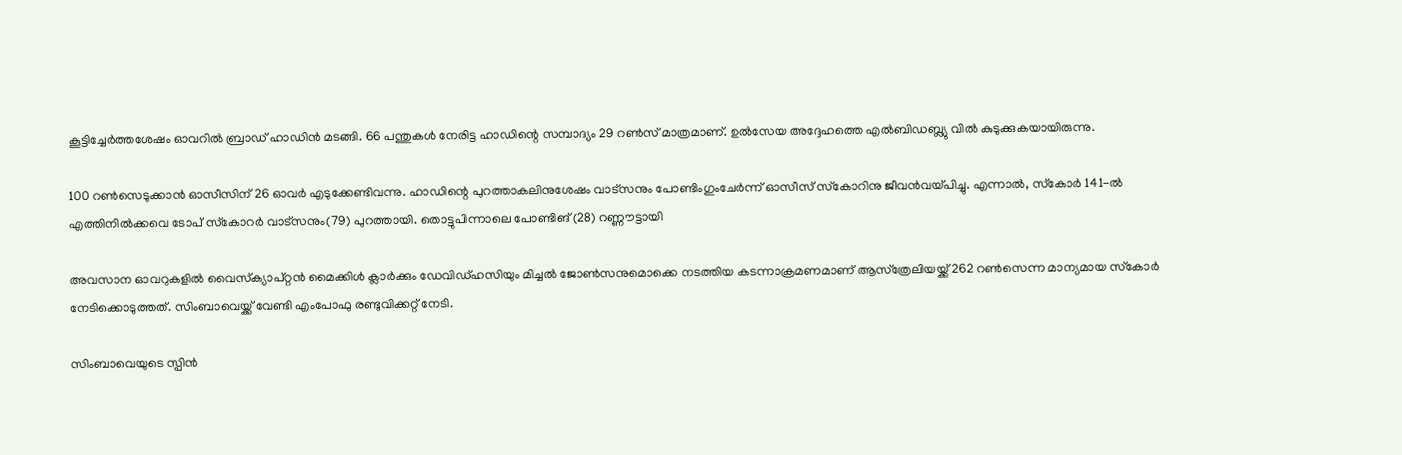കൂട്ടിച്ചേര്‍ത്തശേഷം ഓവറില്‍ ബ്രാഡ് ഹാഡിന്‍ മടങ്ങി. 66 പന്തുകള്‍ നേരിട്ട ഹാഡിന്റെ സമ്പാദ്യം 29 റണ്‍സ് മാത്രമാണ്. ഉല്‍സേയ അദ്ദേഹത്തെ എല്‍ബിഡബ്ല്യു വില്‍ കുടുക്കുകയായിരുന്നു.

100 റണ്‍സെടുക്കാന്‍ ഓസീസിന് 26 ഓവര്‍ എടുക്കേണ്ടിവന്നു. ഹാഡിന്റെ പുറത്താകലിനുശേഷം വാട്‌സനും പോണ്ടിംഗുംചേര്‍ന്ന് ഓസീസ് സ്‌കോറിനു ജീവന്‍വയ്പിച്ചു. എന്നാല്‍, സ്‌കോര്‍ 141-ല്‍ എത്തിനില്‍ക്കവെ ടോപ് സ്‌കോറര്‍ വാട്‌സനും(79) പുറത്തായി. തൊട്ടുപിന്നാലെ പോണ്ടിങ് (28) റണ്ണൗട്ടായി

അവസാന ഓവറുകളില്‍ വൈസ്‌ക്യാപ്റ്റന്‍ മൈക്കിള്‍ ക്ലാര്‍ക്കും ഡേവിഡ്ഹസിയും മിച്ചല്‍ ജോണ്‍സനുമൊക്കെ നടത്തിയ കടന്നാക്രമണമാണ് ആസ്‌ത്രേലിയയ്ക്ക് 262 റണ്‍സെന്ന മാന്യമായ സ്‌കോര്‍ നേടിക്കൊടുത്തത്. സിംബാവെയ്ക്ക് വേണ്ടി എംപോഫു രണ്ടുവിക്കറ്റ് നേടി.

സിംബാവെയുടെ സ്പിന്‍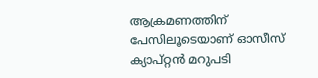ആക്രമണത്തിന് പേസിലൂടെയാണ് ഓസീസ് ക്യാപ്റ്റന്‍ മറുപടി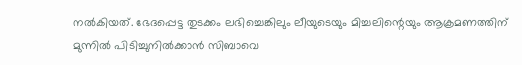നല്‍കിയത്. ഭേദപ്പെട്ട തുടക്കം ലഭിച്ചെങ്കിലും ലീയുടെയും മിച്ചലിന്റെയും ആക്രമണത്തിന് മുന്നില്‍ പിടിച്ചുനില്‍ക്കാന്‍ സിബാവെ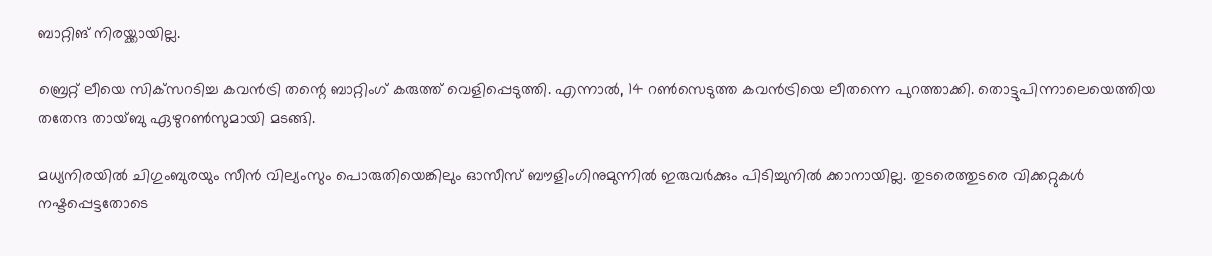ബാറ്റിങ് നിരയ്ക്കായില്ല.

ബ്രെറ്റ് ലീയെ സിക്‌സറടിച്ച കവന്‍ട്രി തന്റെ ബാറ്റിംഗ് കരുത്ത് വെളിപ്പെടുത്തി. എന്നാല്‍, 14 റണ്‍സെടുത്ത കവന്‍ട്രിയെ ലീതന്നെ പുറത്താക്കി. തൊട്ടുപിന്നാലെയെത്തിയ തതേന്ദ തായ്ബു ഏഴുറണ്‍സുമായി മടങ്ങി.

മധ്യനിരയില്‍ ചിഗുംബുരയും സീന്‍ വില്യംസും പൊരുതിയെങ്കിലും ഓസീസ് ബൗളിംഗിനുമുന്നില്‍ ഇരുവര്‍ക്കും പിടിച്ചുനില്‍ ക്കാനായില്ല. തുടരെത്തുടരെ വിക്കറ്റുകള്‍ നഷ്ടപ്പെട്ടതോടെ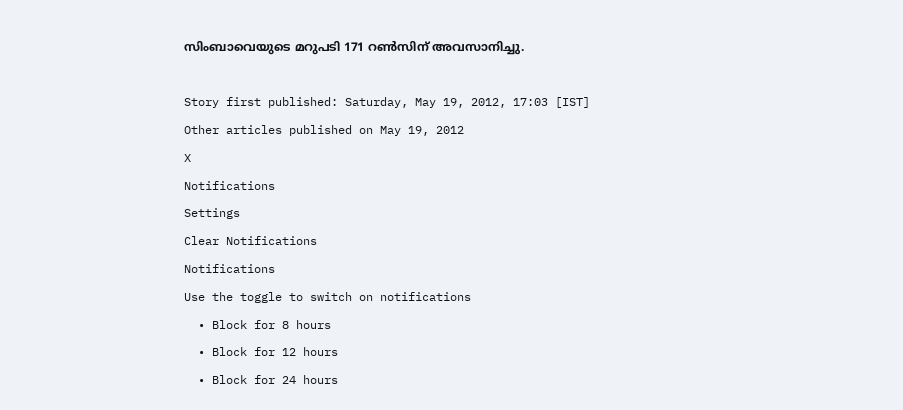സിംബാവെയുടെ മറുപടി 171 റണ്‍സിന് അവസാനിച്ചു.

Story first published: Saturday, May 19, 2012, 17:03 [IST]
Other articles published on May 19, 2012
X
Notifications
Settings
Clear Notifications
Notifications
Use the toggle to switch on notifications
  • Block for 8 hours
  • Block for 12 hours
  • Block for 24 hours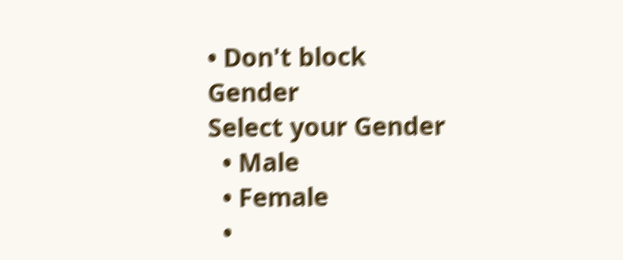• Don't block
Gender
Select your Gender
  • Male
  • Female
  •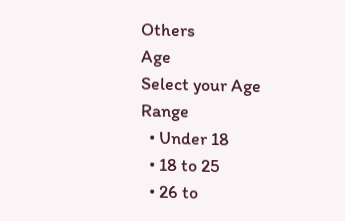Others
Age
Select your Age Range
  • Under 18
  • 18 to 25
  • 26 to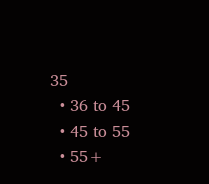35
  • 36 to 45
  • 45 to 55
  • 55+